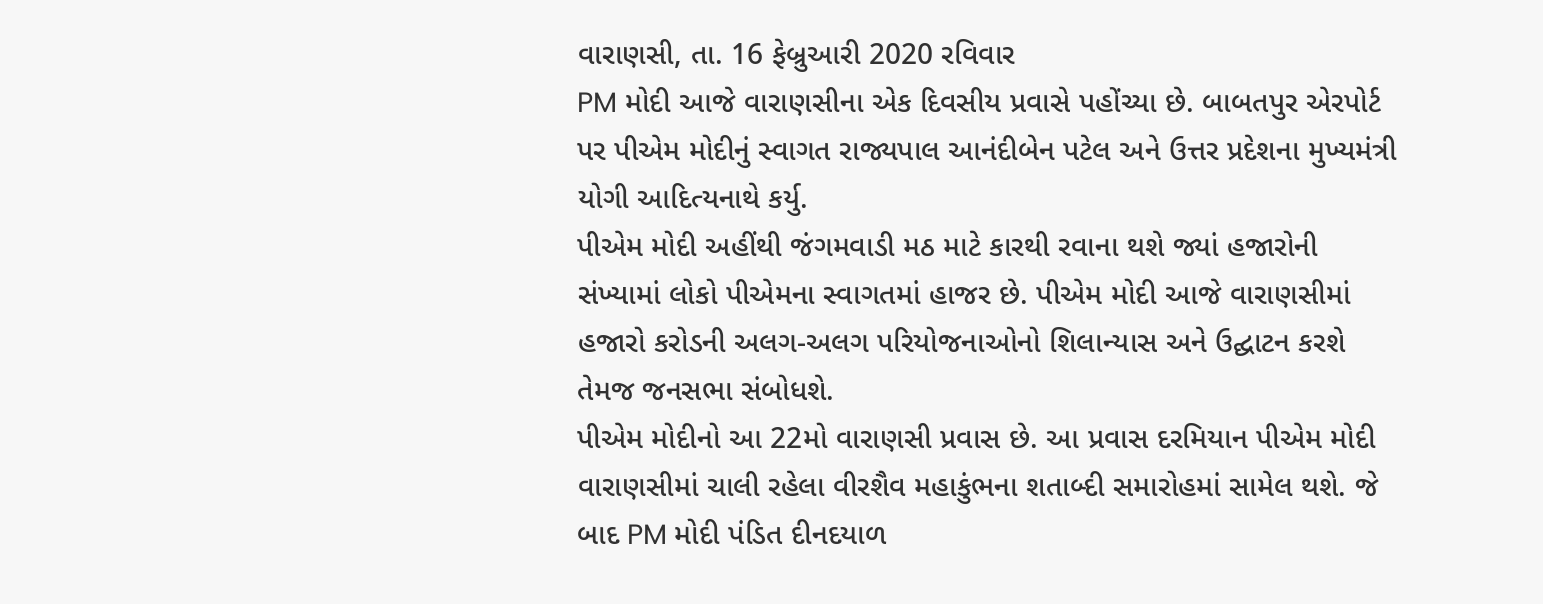વારાણસી, તા. 16 ફેબ્રુઆરી 2020 રવિવાર
PM મોદી આજે વારાણસીના એક દિવસીય પ્રવાસે પહોંચ્યા છે. બાબતપુર એરપોર્ટ પર પીએમ મોદીનું સ્વાગત રાજ્યપાલ આનંદીબેન પટેલ અને ઉત્તર પ્રદેશના મુખ્યમંત્રી યોગી આદિત્યનાથે કર્યુ.
પીએમ મોદી અહીંથી જંગમવાડી મઠ માટે કારથી રવાના થશે જ્યાં હજારોની સંખ્યામાં લોકો પીએમના સ્વાગતમાં હાજર છે. પીએમ મોદી આજે વારાણસીમાં હજારો કરોડની અલગ-અલગ પરિયોજનાઓનો શિલાન્યાસ અને ઉદ્ઘાટન કરશે તેમજ જનસભા સંબોધશે.
પીએમ મોદીનો આ 22મો વારાણસી પ્રવાસ છે. આ પ્રવાસ દરમિયાન પીએમ મોદી વારાણસીમાં ચાલી રહેલા વીરશૈવ મહાકુંભના શતાબ્દી સમારોહમાં સામેલ થશે. જે બાદ PM મોદી પંડિત દીનદયાળ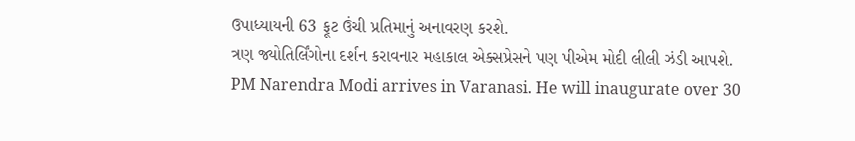ઉપાધ્યાયની 63 ફૂટ ઉંચી પ્રતિમાનું અનાવરણ કરશે.
ત્રણ જ્યોતિર્લિંગોના દર્શન કરાવનાર મહાકાલ એક્સપ્રેસને પણ પીએમ મોદી લીલી ઝંડી આપશે.
PM Narendra Modi arrives in Varanasi. He will inaugurate over 30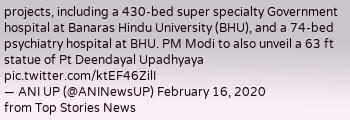projects, including a 430-bed super specialty Government hospital at Banaras Hindu University (BHU), and a 74-bed psychiatry hospital at BHU. PM Modi to also unveil a 63 ft statue of Pt Deendayal Upadhyaya pic.twitter.com/ktEF46ZilI
— ANI UP (@ANINewsUP) February 16, 2020
from Top Stories News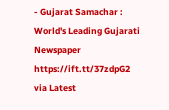- Gujarat Samachar : World's Leading Gujarati Newspaper https://ift.tt/37zdpG2
via Latest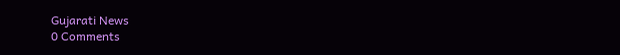Gujarati News
0 Comments